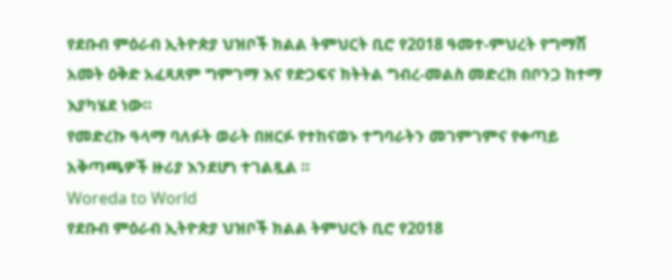የደቡብ ምዕራብ ኢትዮጵያ ህዝቦች ክልል ትምህርት ቢሮ የ2018 ዓመተ-ምህረት የግማሽ አመት ዕቅድ አፈጻጸም ግምገማ እና የድጋፍና ክትትል ግብረ-መልስ መድረክ በቦንጋ ከተማ እያካሄደ ነው።
የመድረኩ ዓላማ ባለፉት ወራት በዘርፉ የተከናወኑ ተግባራትን መገምገምና የቀጣይ አቅጣጫዎች ዙሪያ እንደሆነ ተገልጿል ።
Woreda to World
የደቡብ ምዕራብ ኢትዮጵያ ህዝቦች ክልል ትምህርት ቢሮ የ2018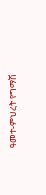ዓመተ-ምህረት የግማሽ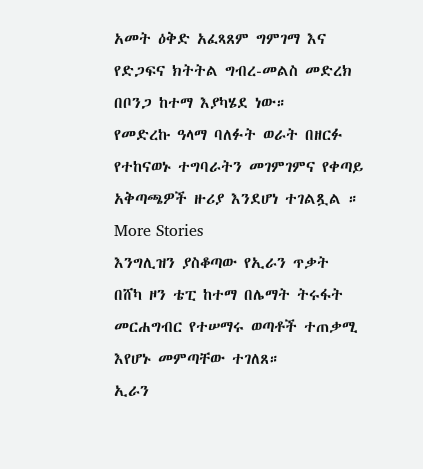አመት ዕቅድ አፈጻጸም ግምገማ እና የድጋፍና ክትትል ግብረ-መልስ መድረክ በቦንጋ ከተማ እያካሄደ ነው።
የመድረኩ ዓላማ ባለፉት ወራት በዘርፉ የተከናወኑ ተግባራትን መገምገምና የቀጣይ አቅጣጫዎች ዙሪያ እንደሆነ ተገልጿል ።
More Stories
እንግሊዝን ያስቆጣው የኢራን ጥቃት
በሸካ ዞን ቴፒ ከተማ በሌማት ትሩፋት መርሐግብር የተሠማሩ ወጣቶች ተጠቃሚ እየሆኑ መምጣቸው ተገለጸ።
ኢራን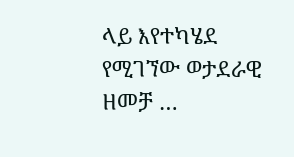ላይ እየተካሄደ የሚገኘው ወታደራዊ ዘመቻ …